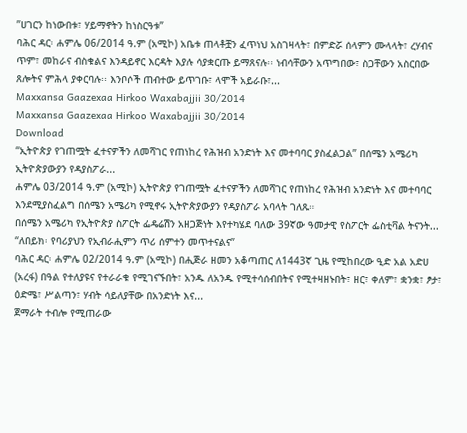ʺሀገርን ከነውበቱ፣ ሃይማኖትን ከነስርዓቱ”
ባሕር ዳር፡ ሐምሌ 06/2014 ዓ.ም (አሚኮ) አቤቱ ጠላቶቿን ፈጥነህ አስገዛላት፣ በምድሯ ሰላምን ሙላላት፣ ረሃብና ጥም፣ መከራና ብስቁልና እንዳይኖር እርዳት እያሉ ሳያቋርጡ ይማጸናሉ፡፡ ነብሳቸውን አጥግበው፣ ስጋቸውን አስርበው ጸሎትና ምሕላ ያቀርባሉ፡፡ እንቦሶች ጠብተው ይጥገቡ፣ ላሞች አይራቡ፣...
Maxxansa Gaazexaa Hirkoo Waxabajjii 30/2014
Maxxansa Gaazexaa Hirkoo Waxabajjii 30/2014
Download
“ኢትዮጵያ የገጠሟት ፈተናዎችን ለመሻገር የጠነከረ የሕዝብ አንድነት እና መተባባር ያስፈልጋል” በሰሜን አሜሪካ ኢትዮጵያውያን የዳያስፖራ...
ሐምሌ 03/2014 ዓ.ም (አሚኮ) ኢትዮጵያ የገጠሟት ፈተናዎችን ለመሻገር የጠነከረ የሕዝብ አንድነት እና መተባባር እንደሚያስፈልግ በሰሜን አሜሪካ የሚኖሩ ኢትዮጵያውያን የዳያስፖራ አባላት ገለጹ።
በሰሜን አሜሪካ የኢትዮጵያ ስፖርት ፌዴሬሽን አዘጋጅነት እየተካሄደ ባለው 39ኛው ዓመታዊ የስፖርት ፌስቲቫል ትናንት...
“ለበይክ፡ የባሪያህን የኢብራሒምን ጥሪ ሰምተን መጥተናልና”
ባሕር ዳር፡ ሐምሌ 02/2014 ዓ.ም (አሚኮ) በሒጅራ ዘመን አቆጣጠር ለ1443ኛ ጊዜ የሚከበረው ዒድ አል አድሀ (አረፋ) በዓል የተለያዩና የተራራቁ የሚገናኙበት፣ አንዱ ለአንዱ የሚተሳሰብበትና የሚተዛዘኑበት፣ ዘር፣ ቀለም፣ ቋንቋ፣ ፆታ፣ ዕድሜ፣ ሥልጣን፣ ሃብት ሳይለያቸው በአንድነት እና...
ጀማራት ተብሎ የሚጠራው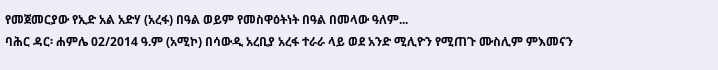የመጀመርያው የኢድ አል አድሃ (አረፋ) በዓል ወይም የመስዋዕትነት በዓል በመላው ዓለም...
ባሕር ዳር፡ ሐምሌ 02/2014 ዓ.ም (አሚኮ) በሳውዲ አረቢያ አረፋ ተራራ ላይ ወደ አንድ ሚሊዮን የሚጠጉ ሙስሊም ምእመናን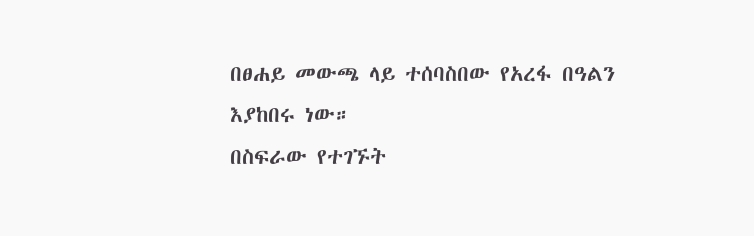በፀሐይ መውጫ ላይ ተሰባስበው የአረፋ በዓልን እያከበሩ ነው።
በስፍራው የተገኙት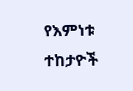የእምነቱ ተከታዮች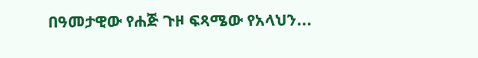በዓመታዊው የሐጅ ጉዞ ፍጻሜው የአላህን...